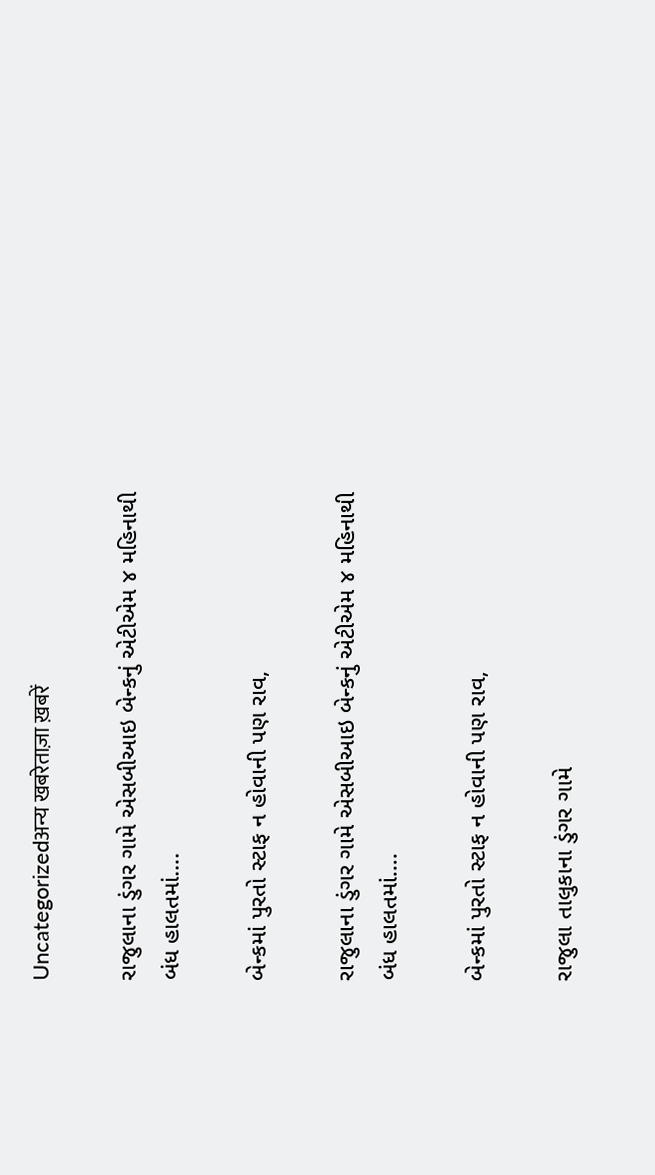Uncategorizedअन्य खबरेताज़ा ख़बरें

રાજુલાના ડુંગર ગામે એસબીઆઇ બેન્કનું એટીએમ ૪ મહિનાથી બંધ હાલતમાં….

બેન્કમાં પુરતો સ્ટાફ ન હોવાની પણ રાવ,

રાજુલાના ડુંગર ગામે એસબીઆઇ બેન્કનું એટીએમ ૪ મહિનાથી બંધ હાલતમાં….

બેન્કમાં પુરતો સ્ટાફ ન હોવાની પણ રાવ,

રાજુલા તાલુકાના ડુંગર ગામે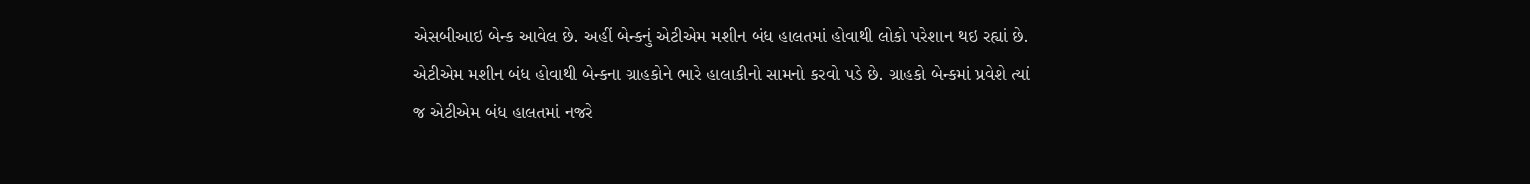એસબીઆઇ બેન્ક આવેલ છે. અહીં બેન્કનું એટીએમ મશીન બંધ હાલતમાં હોવાથી લોકો પરેશાન થઇ રહ્યાં છે. એટીએમ મશીન બંધ હોવાથી બેન્કના ગ્રાહકોને ભારે હાલાકીનો સામનો કરવો પડે છે. ગ્રાહકો બેન્કમાં પ્રવેશે ત્યાં જ એટીએમ બંધ હાલતમાં નજરે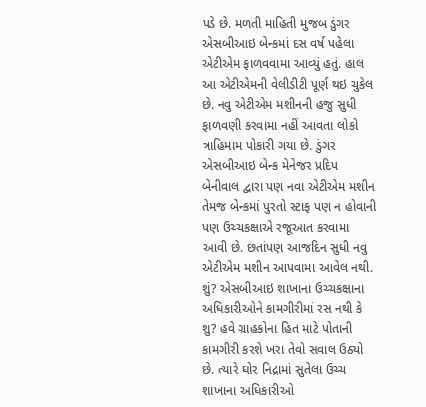પડે છે. મળતી માહિતી મુજબ ડુંગર એસબીઆઇ બેન્કમાં દસ વર્ષ પહેલા એટીએમ ફાળવવામા આવ્યું હતું. હાલ આ એટીએમની વેલીડીટી પૂર્ણ થઇ ચુકેલ છે. નવુ એટીએમ મશીનની હજુ સુધી ફાળવણી કરવામા નહીં આવતા લોકો ત્રાહિમામ પોકારી ગયા છે. ડુંગર એસબીઆઇ બેન્ક મેનેજર પ્રદિપ બેનીવાલ દ્વારા પણ નવા એટીએમ મશીન તેમજ બેન્કમાં પુરતો સ્ટાફ પણ ન હોવાની પણ ઉચ્ચકક્ષાએ રજૂઆત કરવામા આવી છે. છતાંપણ આજદિન સુધી નવુ એટીએમ મશીન આપવામા આવેલ નથી. શું? એસબીઆઇ શાખાના ઉચ્ચકક્ષાના અધિકારીઓને કામગીરીમાં રસ નથી કે શુ? હવે ગ્રાહકોના હિત માટે પોતાની કામગીરી કરશે ખરા તેવો સવાલ ઉઠ્યો છે. ત્યારે ઘોર નિદ્રામાં સુતેલા ઉચ્ચ શાખાના અધિકારીઓ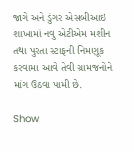જાગે અને ડુંગર એસબીઆઇ શાખામાં નવુ એટીએમ મશીન તથા પુરતા સ્ટાફની નિમણૂક કરવામા આવે તેવી ગ્રામજનોને માંગ ઉઠવા પામી છે.

Show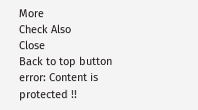More
Check Also
Close
Back to top button
error: Content is protected !!